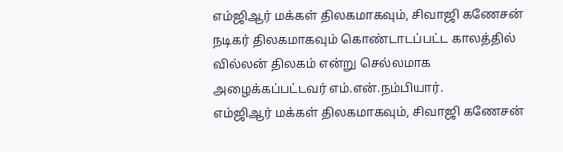எம்ஜிஆர் மக்கள் திலகமாகவும், சிவாஜி கணேசன் நடிகர் திலகமாகவும் கொண்டாடப்பட்ட காலத்தில் வில்லன் திலகம் என்று செல்லமாக அழைக்கப்பட்டவர் எம்.என்.நம்பியார்.
எம்ஜிஆர் மக்கள் திலகமாகவும், சிவாஜி கணேசன்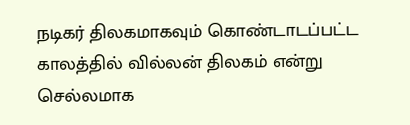நடிகர் திலகமாகவும் கொண்டாடப்பட்ட காலத்தில் வில்லன் திலகம் என்று செல்லமாக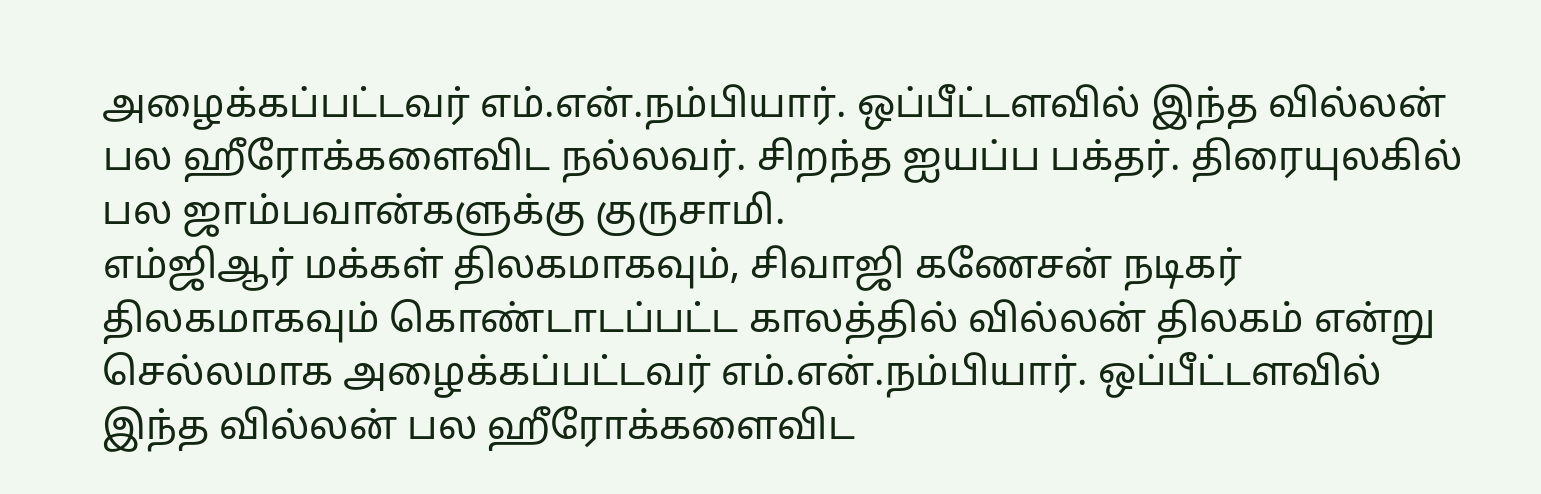அழைக்கப்பட்டவர் எம்.என்.நம்பியார். ஒப்பீட்டளவில் இந்த வில்லன் பல ஹீரோக்களைவிட நல்லவர். சிறந்த ஐயப்ப பக்தர். திரையுலகில் பல ஜாம்பவான்களுக்கு குருசாமி.
எம்ஜிஆர் மக்கள் திலகமாகவும், சிவாஜி கணேசன் நடிகர் திலகமாகவும் கொண்டாடப்பட்ட காலத்தில் வில்லன் திலகம் என்று செல்லமாக அழைக்கப்பட்டவர் எம்.என்.நம்பியார். ஒப்பீட்டளவில் இந்த வில்லன் பல ஹீரோக்களைவிட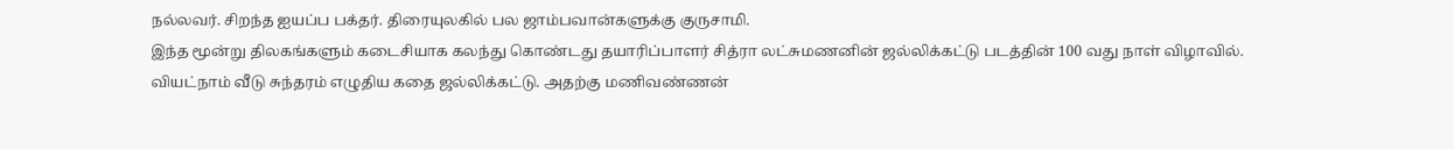நல்லவர். சிறந்த ஐயப்ப பக்தர். திரையுலகில் பல ஜாம்பவான்களுக்கு குருசாமி.
இந்த மூன்று திலகங்களும் கடைசியாக கலந்து கொண்டது தயாரிப்பாளர் சித்ரா லட்சுமணனின் ஜல்லிக்கட்டு படத்தின் 100 வது நாள் விழாவில்.
வியட்நாம் வீடு சுந்தரம் எழுதிய கதை ஜல்லிக்கட்டு. அதற்கு மணிவண்ணன்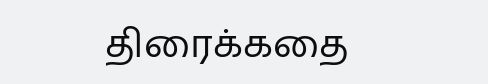திரைக்கதை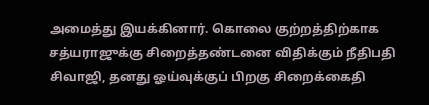அமைத்து இயக்கினார். கொலை குற்றத்திற்காக சத்யராஜுக்கு சிறைத்தண்டனை விதிக்கும் நீதிபதி சிவாஜி, தனது ஓய்வுக்குப் பிறகு சிறைக்கைதி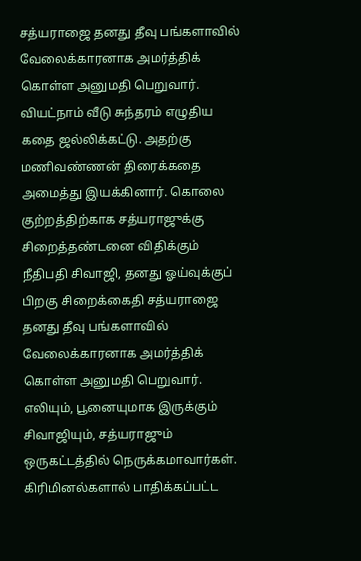சத்யராஜை தனது தீவு பங்களாவில் வேலைக்காரனாக அமர்த்திக் கொள்ள அனுமதி பெறுவார்.
வியட்நாம் வீடு சுந்தரம் எழுதிய கதை ஜல்லிக்கட்டு. அதற்கு மணிவண்ணன் திரைக்கதை அமைத்து இயக்கினார். கொலை குற்றத்திற்காக சத்யராஜுக்கு சிறைத்தண்டனை விதிக்கும் நீதிபதி சிவாஜி, தனது ஓய்வுக்குப் பிறகு சிறைக்கைதி சத்யராஜை தனது தீவு பங்களாவில் வேலைக்காரனாக அமர்த்திக் கொள்ள அனுமதி பெறுவார்.
எலியும், பூனையுமாக இருக்கும் சிவாஜியும், சத்யராஜும் ஒருகட்டத்தில் நெருக்கமாவார்கள். கிரிமினல்களால் பாதிக்கப்பட்ட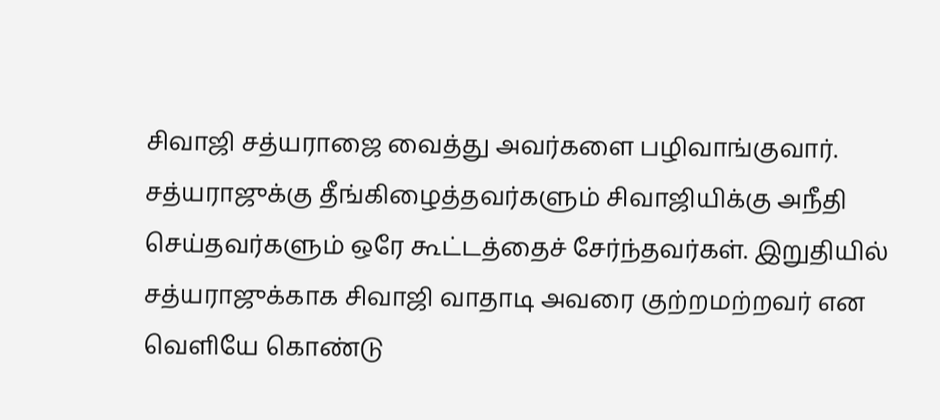சிவாஜி சத்யராஜை வைத்து அவர்களை பழிவாங்குவார். சத்யராஜுக்கு தீங்கிழைத்தவர்களும் சிவாஜியிக்கு அநீதி செய்தவர்களும் ஒரே கூட்டத்தைச் சேர்ந்தவர்கள். இறுதியில் சத்யராஜுக்காக சிவாஜி வாதாடி அவரை குற்றமற்றவர் என வெளியே கொண்டு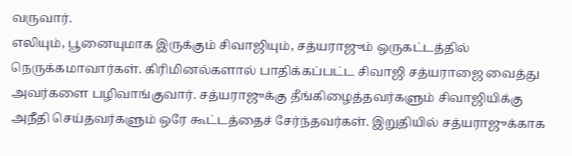வருவார்.
எலியும், பூனையுமாக இருக்கும் சிவாஜியும், சத்யராஜும் ஒருகட்டத்தில் நெருக்கமாவார்கள். கிரிமினல்களால் பாதிக்கப்பட்ட சிவாஜி சத்யராஜை வைத்து அவர்களை பழிவாங்குவார். சத்யராஜுக்கு தீங்கிழைத்தவர்களும் சிவாஜியிக்கு அநீதி செய்தவர்களும் ஒரே கூட்டத்தைச் சேர்ந்தவர்கள். இறுதியில் சத்யராஜுக்காக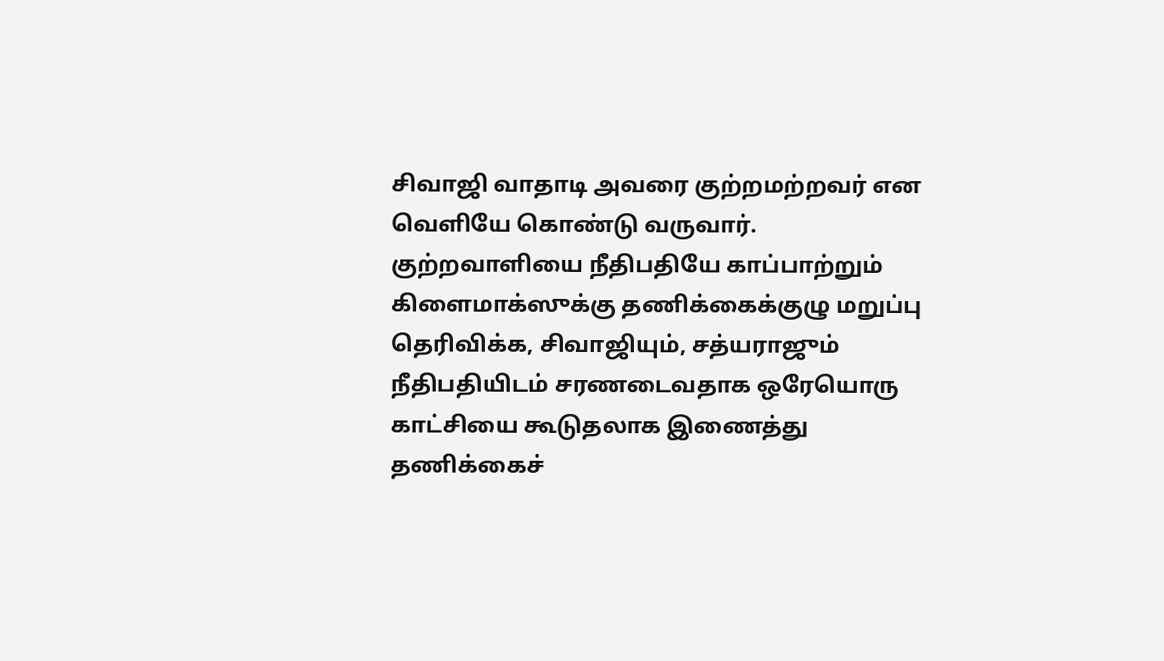சிவாஜி வாதாடி அவரை குற்றமற்றவர் என வெளியே கொண்டு வருவார்.
குற்றவாளியை நீதிபதியே காப்பாற்றும் கிளைமாக்ஸுக்கு தணிக்கைக்குழு மறுப்பு தெரிவிக்க, சிவாஜியும், சத்யராஜும் நீதிபதியிடம் சரணடைவதாக ஒரேயொரு காட்சியை கூடுதலாக இணைத்து தணிக்கைச்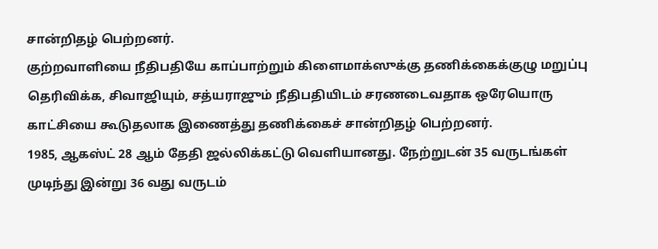சான்றிதழ் பெற்றனர்.
குற்றவாளியை நீதிபதியே காப்பாற்றும் கிளைமாக்ஸுக்கு தணிக்கைக்குழு மறுப்பு தெரிவிக்க, சிவாஜியும், சத்யராஜும் நீதிபதியிடம் சரணடைவதாக ஒரேயொரு காட்சியை கூடுதலாக இணைத்து தணிக்கைச் சான்றிதழ் பெற்றனர்.
1985, ஆகஸ்ட் 28 ஆம் தேதி ஜல்லிக்கட்டு வெளியானது. நேற்றுடன் 35 வருடங்கள் முடிந்து இன்று 36 வது வருடம்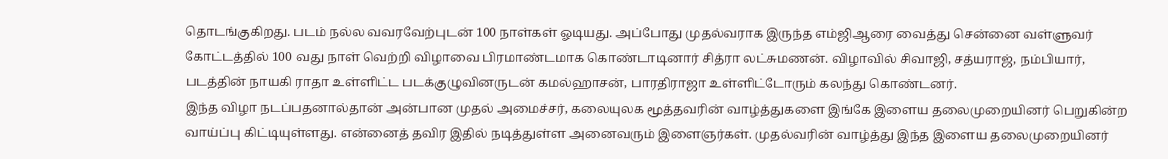தொடங்குகிறது. படம் நல்ல வவரவேற்புடன் 100 நாள்கள் ஓடியது. அப்போது முதல்வராக இருந்த எம்ஜிஆரை வைத்து சென்னை வள்ளுவர் கோட்டத்தில் 100 வது நாள் வெற்றி விழாவை பிரமாண்டமாக கொண்டாடினார் சித்ரா லட்சுமணன். விழாவில் சிவாஜி, சத்யராஜ், நம்பியார், படத்தின் நாயகி ராதா உள்ளிட்ட படக்குழுவினருடன் கமல்ஹாசன், பாரதிராஜா உள்ளிட்டோரும் கலந்து கொண்டனர்.
இந்த விழா நடப்பதனால்தான் அன்பான முதல் அமைச்சர், கலையுலக மூத்தவரின் வாழ்த்துகளை இங்கே இளைய தலைமுறையினர் பெறுகின்ற வாய்ப்பு கிட்டியுள்ளது. என்னைத் தவிர இதில் நடித்துள்ள அனைவரும் இளைஞர்கள். முதல்வரின் வாழ்த்து இந்த இளைய தலைமுறையினர்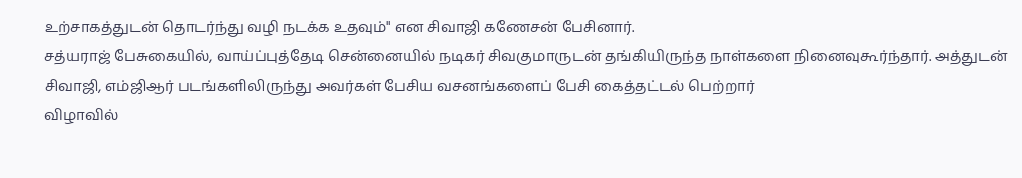உற்சாகத்துடன் தொடர்ந்து வழி நடக்க உதவும்" என சிவாஜி கணேசன் பேசினார்.
சத்யராஜ் பேசுகையில், வாய்ப்புத்தேடி சென்னையில் நடிகர் சிவகுமாருடன் தங்கியிருந்த நாள்களை நினைவுகூர்ந்தார். அத்துடன் சிவாஜி, எம்ஜிஆர் படங்களிலிருந்து அவர்கள் பேசிய வசனங்களைப் பேசி கைத்தட்டல் பெற்றார்
விழாவில்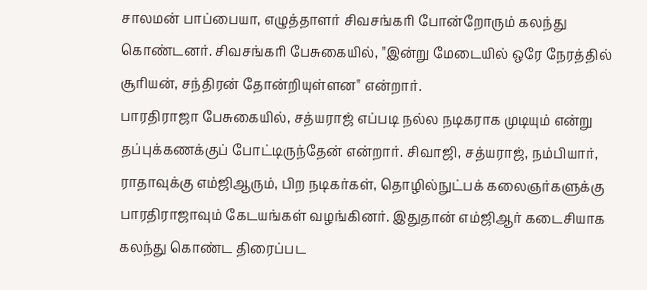சாலமன் பாப்பையா, எழுத்தாளர் சிவசங்கரி போன்றோரும் கலந்து கொண்டனர். சிவசங்கரி பேசுகையில், "இன்று மேடையில் ஒரே நேரத்தில் சூரியன், சந்திரன் தோன்றியுள்ளன" என்றார்.
பாரதிராஜா பேசுகையில், சத்யராஜ் எப்படி நல்ல நடிகராக முடியும் என்று தப்புக்கணக்குப் போட்டிருந்தேன் என்றார். சிவாஜி, சத்யராஜ், நம்பியார், ராதாவுக்கு எம்ஜிஆரும், பிற நடிகர்கள், தொழில்நுட்பக் கலைஞர்களுக்கு பாரதிராஜாவும் கேடயங்கள் வழங்கினர். இதுதான் எம்ஜிஆர் கடைசியாக கலந்து கொண்ட திரைப்பட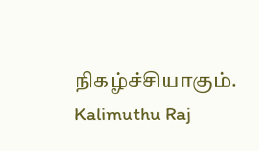நிகழ்ச்சியாகும்.
Kalimuthu Raj